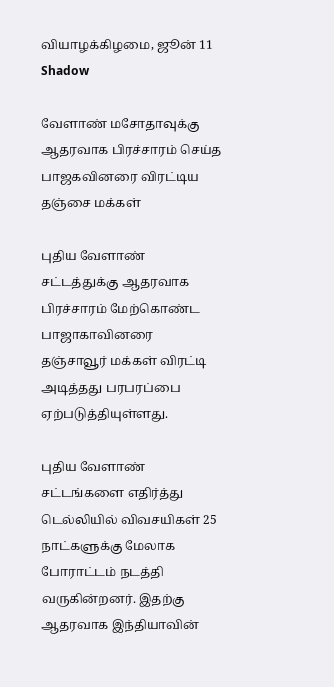வியாழக்கிழமை, ஜூன் 11
Shadow

வேளாண் மசோதாவுக்கு ஆதரவாக பிரச்சாரம் செய்த பாஜகவினரை விரட்டிய தஞ்சை மக்கள்

புதிய வேளாண் சட்டத்துக்கு ஆதரவாக பிரச்சாரம் மேற்கொண்ட பாஜாகாவினரை தஞ்சாவூர் மக்கள் விரட்டி அடித்தது பரபரப்பை ஏற்படுத்தியுள்ளது.

புதிய வேளாண் சட்டங்களை எதிர்த்து டெல்லியில் விவசயிகள் 25 நாட்களுக்கு மேலாக போராட்டம் நடத்தி வருகின்றனர். இதற்கு ஆதரவாக இந்தியாவின்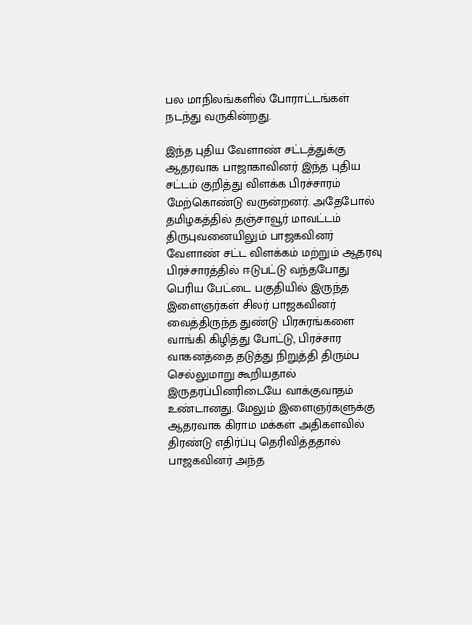பல மாநிலங்களில் போராட்டங்கள் நடந்து வருகின்றது.

இந்த புதிய வேளாண் சட்டத்துக்கு ஆதரவாக பாஜாகாவினர் இந்த புதிய சட்டம் குறித்து விளக்க பிரச்சாரம் மேற்கொண்டு வருன்றனர். அதேபோல் தமிழகத்தில் தஞ்சாவூர் மாவட்டம் திருபுவனையிலும் பாஜகவினர் வேளாண் சட்ட விளக்கம் மற்றும் ஆதரவு பிரச்சாரத்தில் ஈடுபட்டு வந்தபோது பெரிய பேட்டை பகுதியில் இருந்த இளைஞர்கள் சிலர் பாஜகவினர் வைத்திருந்த துண்டு பிரசுரங்களை வாங்கி கிழித்து போட்டு, பிரச்சார வாகனத்தை தடுத்து நிறுத்தி திரும்ப செல்லுமாறு கூறியதால் இருதரப்பினரிடையே வாக்குவாதம் உண்டானது. மேலும் இளைஞர்களுக்கு ஆதரவாக கிராம மக்கள் அதிகளவில் திரண்டு எதிர்ப்பு தெரிவித்ததால் பாஜகவினர் அந்த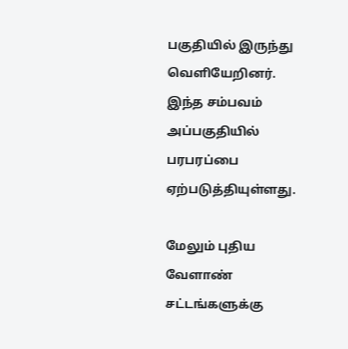பகுதியில் இருந்து வெளியேறினர். இந்த சம்பவம் அப்பகுதியில் பரபரப்பை ஏற்படுத்தியுள்ளது.

மேலும் புதிய வேளாண் சட்டங்களுக்கு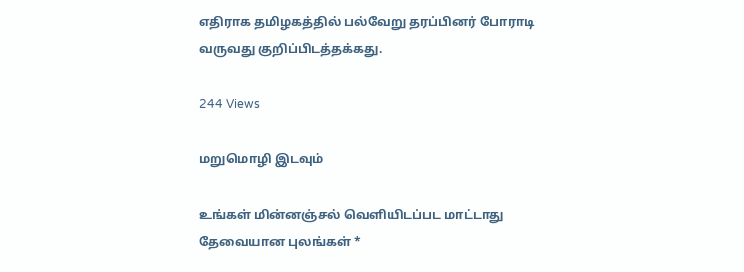எதிராக தமிழகத்தில் பல்வேறு தரப்பினர் போராடி வருவது குறிப்பிடத்தக்கது.

244 Views

மறுமொழி இடவும்

உங்கள் மின்னஞ்சல் வெளியிடப்பட மாட்டாது தேவையான புலங்கள் *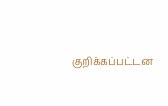குறிக்கப்பட்டன